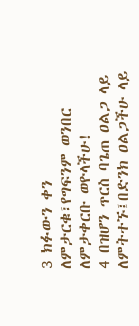3 ክፉውን ቀን ለምታርቁ፣የግፍንም ወንበር ለምታቀርቡ ወዮላችሁ!
4 በዝሆን ጥርስ ባጌጠ ዐልጋ ላይ ለምትተኙ፤በድንክ ዐልጋችሁ ላይ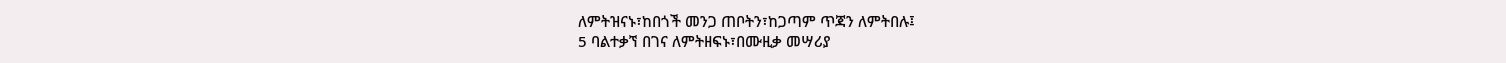ለምትዝናኑ፣ከበጎች መንጋ ጠቦትን፣ከጋጣም ጥጃን ለምትበሉ፤
5 ባልተቃኘ በገና ለምትዘፍኑ፣በሙዚቃ መሣሪያ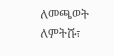ለመጫወት ለምትሹ፣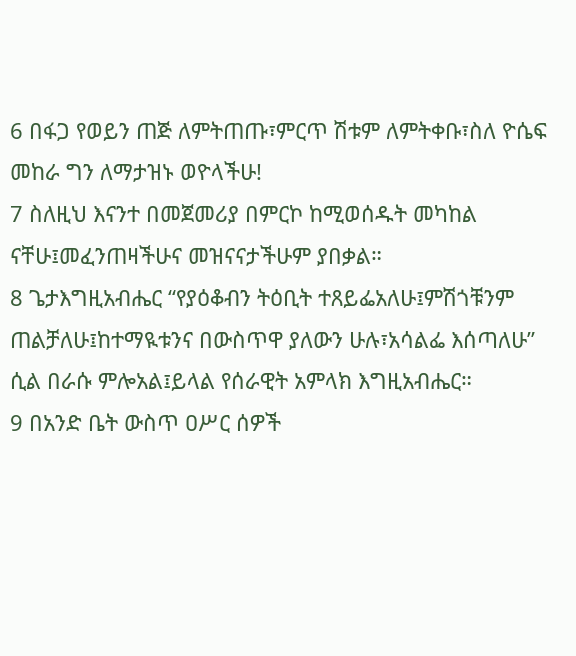6 በፋጋ የወይን ጠጅ ለምትጠጡ፣ምርጥ ሽቱም ለምትቀቡ፣ስለ ዮሴፍ መከራ ግን ለማታዝኑ ወዮላችሁ!
7 ስለዚህ እናንተ በመጀመሪያ በምርኮ ከሚወሰዱት መካከል ናቸሁ፤መፈንጠዛችሁና መዝናናታችሁም ያበቃል።
8 ጌታእግዚአብሔር “የያዕቆብን ትዕቢት ተጸይፌአለሁ፤ምሽጎቹንም ጠልቻለሁ፤ከተማዪቱንና በውስጥዋ ያለውን ሁሉ፣አሳልፌ እሰጣለሁ” ሲል በራሱ ምሎአል፤ይላል የሰራዊት አምላክ እግዚአብሔር።
9 በአንድ ቤት ውስጥ ዐሥር ሰዎች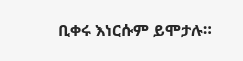ቢቀሩ እነርሱም ይሞታሉ።